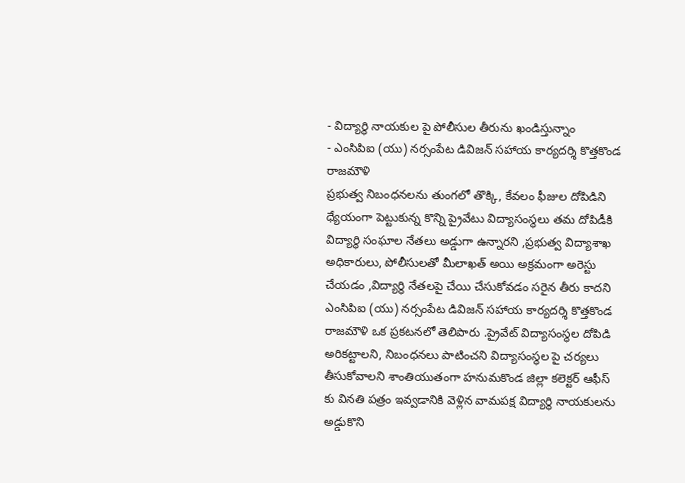- విద్యార్థి నాయకుల పై పోలీసుల తీరును ఖండిస్తున్నాం
- ఎంసిపిఐ (యు) నర్సంపేట డివిజన్ సహాయ కార్యదర్శి కొత్తకొండ రాజమౌళి
ప్రభుత్వ నిబంధనలను తుంగలో తొక్కి, కేవలం ఫీజుల దోపిడిని ధ్యేయంగా పెట్టుకున్న కొన్ని ప్రైవేటు విద్యాసంస్థలు తమ దోపిడీకి విద్యార్థి సంఘాల నేతలు అడ్డుగా ఉన్నారని ,ప్రభుత్వ విద్యాశాఖ అధికారులు, పోలీసులతో మీలాఖత్ అయి అక్రమంగా అరెస్టు చేయడం ,విద్యార్థి నేతలపై చేయి చేసుకోవడం సరైన తీరు కాదని ఎంసిపిఐ (యు) నర్సంపేట డివిజన్ సహాయ కార్యదర్శి కొత్తకొండ రాజమౌళి ఒక ప్రకటనలో తెలిపారు .ప్రైవేట్ విద్యాసంస్థల దోపిడి అరికట్టాలని, నిబంధనలు పాటించని విద్యాసంస్థల పై చర్యలు తీసుకోవాలని శాంతియుతంగా హనుమకొండ జిల్లా కలెక్టర్ ఆఫీస్ కు వినతి పత్రం ఇవ్వడానికి వెళ్లిన వామపక్ష విద్యార్థి నాయకులను అడ్డుకొని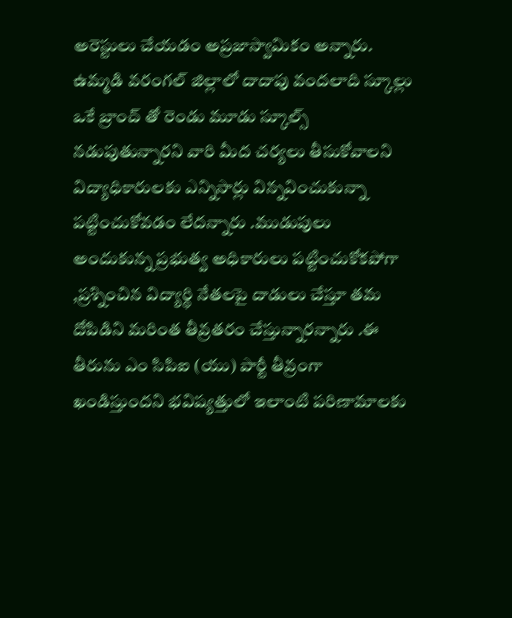అరెస్టులు చేయడం అప్రజాస్వామికం అన్నారు.
ఉమ్మడి వరంగల్ జిల్లాలో దాదాపు వందలాది స్కూల్లు ఒకే బ్రాంచ్ తో రెండు మూడు స్కూల్స్ నడుపుతున్నారని వారి మీద చర్యలు తీసుకోవాలని విద్యాధికారులకు ఎన్నిసార్లు విన్నవించుకున్నా పట్టించుకోవడం లేదన్నారు .ముడుపులు అందుకున్న ప్రభుత్వ అధికారులు పట్టించుకోకపోగా ,ప్రశ్నించిన విద్యార్థి నేతలపై దాడులు చేస్తూ తమ దోపిడిని మరింత తీవ్రతరం చేస్తున్నారన్నారు .ఈ తీరును ఎం సిపిఐ (యు) పార్టీ తీవ్రంగా ఖండిస్తుందని భవిష్యత్తులో ఇలాంటి పరిణామాలకు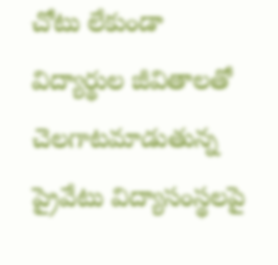చోటు లేకుండా విద్యార్థుల జీవితాలతో చెలగాటమాడుతున్న ప్రైవేటు విద్యాసంస్థలపై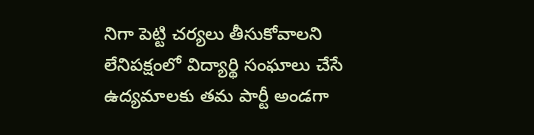నిగా పెట్టి చర్యలు తీసుకోవాలని లేనిపక్షంలో విద్యార్థి సంఘాలు చేసే ఉద్యమాలకు తమ పార్టీ అండగా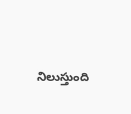నిలుస్తుంది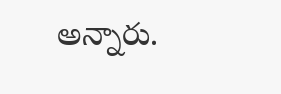అన్నారు.